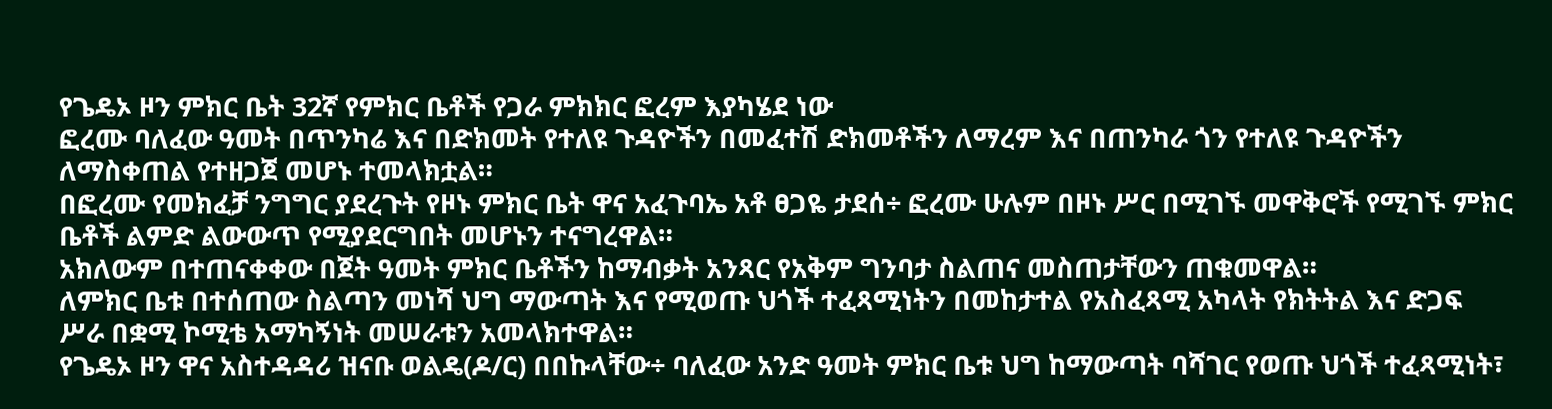የጌዴኦ ዞን ምክር ቤት 32ኛ የምክር ቤቶች የጋራ ምክክር ፎረም እያካሄደ ነው
ፎረሙ ባለፈው ዓመት በጥንካሬ እና በድክመት የተለዩ ጉዳዮችን በመፈተሽ ድክመቶችን ለማረም እና በጠንካራ ጎን የተለዩ ጉዳዮችን ለማስቀጠል የተዘጋጀ መሆኑ ተመላክቷል።
በፎረሙ የመክፈቻ ንግግር ያደረጉት የዞኑ ምክር ቤት ዋና አፈጉባኤ አቶ ፀጋዬ ታደሰ÷ ፎረሙ ሁሉም በዞኑ ሥር በሚገኙ መዋቅሮች የሚገኙ ምክር ቤቶች ልምድ ልውውጥ የሚያደርግበት መሆኑን ተናግረዋል።
አክለውም በተጠናቀቀው በጀት ዓመት ምክር ቤቶችን ከማብቃት አንጻር የአቅም ግንባታ ስልጠና መስጠታቸውን ጠቁመዋል።
ለምክር ቤቱ በተሰጠው ስልጣን መነሻ ህግ ማውጣት እና የሚወጡ ህጎች ተፈጻሚነትን በመከታተል የአስፈጻሚ አካላት የክትትል እና ድጋፍ ሥራ በቋሚ ኮሚቴ አማካኝነት መሠራቱን አመላክተዋል።
የጌዴኦ ዞን ዋና አስተዳዳሪ ዝናቡ ወልዴ(ዶ/ር) በበኩላቸው÷ ባለፈው አንድ ዓመት ምክር ቤቱ ህግ ከማውጣት ባሻገር የወጡ ህጎች ተፈጻሚነት፣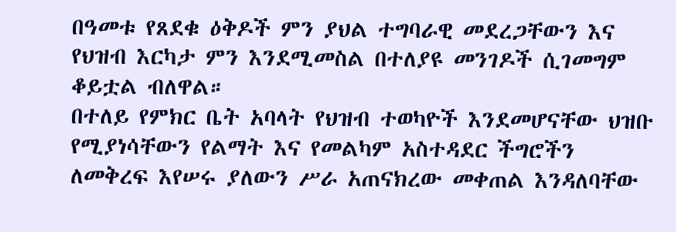በዓመቱ የጸደቁ ዕቅዶች ምን ያህል ተግባራዊ መደረጋቸውን እና የህዝብ እርካታ ምን እንደሚመስል በተለያዩ መንገዶች ሲገመግም ቆይቷል ብለዋል።
በተለይ የምክር ቤት አባላት የህዝብ ተወካዮች እንደመሆናቸው ህዝቡ የሚያነሳቸውን የልማት እና የመልካም አስተዳደር ችግሮችን ለመቅረፍ እየሠሩ ያለውን ሥራ አጠናክረው መቀጠል እንዳለባቸው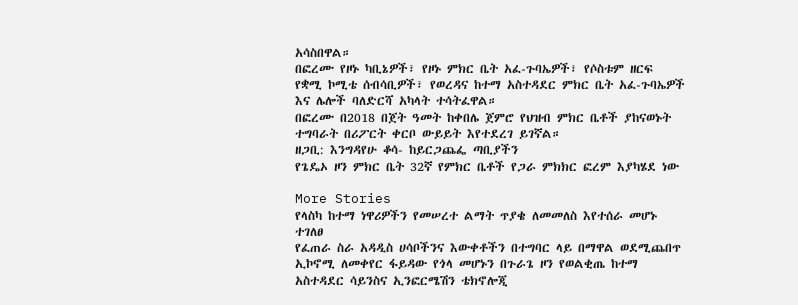አሳስበዋል።
በፎረሙ የዞኑ ካቢኔዎች፣ የዞኑ ምክር ቤት አፈ-ጉባኤዎች፣ የሶስቱም ዘርፍ የቋሚ ኮሚቴ ሰብሳቢዎች፣ የወረዳና ከተማ አስተዳደር ምክር ቤት አፈ-ጉባኤዎች እና ሌሎች ባለድርሻ አካላት ተሳትፈዋል።
በፎረሙ በ2018 በጀት ዓመት ከቀበሌ ጀምሮ የህዝብ ምክር ቤቶች ያከናወኑት ተግባራት በሪፖርት ቀርቦ ውይይት እየተደረገ ይገኛል።
ዘጋቢ: እንግዳየሁ ቆሳ- ከይርጋጨፌ ጣቢያችን
የጌዴኦ ዞን ምክር ቤት 32ኛ የምክር ቤቶች የጋራ ምክክር ፎረም እያካሄደ ነው

More Stories
የላስካ ከተማ ነዋሪዎችን የመሠረተ ልማት ጥያቄ ለመመለስ እየተሰራ መሆኑ ተገለፀ
የፈጠራ ስራ አዳዲስ ሀሳቦችንና እውቀቶችን በተግባር ላይ በማዋል ወደሚጨበጥ ኢኮኖሚ ለመቀየር ፋይዳው የጎላ መሆኑን በጉራጌ ዞን የወልቂጤ ከተማ አስተዳደር ሳይንስና ኢንፎርሜሽን ቴክኖሎጂ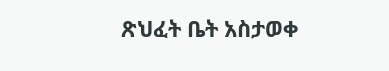ጽህፈት ቤት አስታወቀ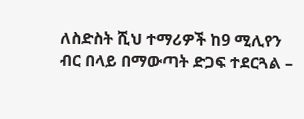ለስድስት ሺህ ተማሪዎች ከ9 ሚሊየን ብር በላይ በማውጣት ድጋፍ ተደርጓል –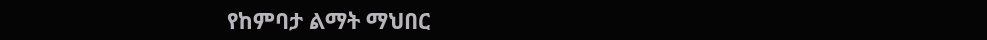የከምባታ ልማት ማህበር